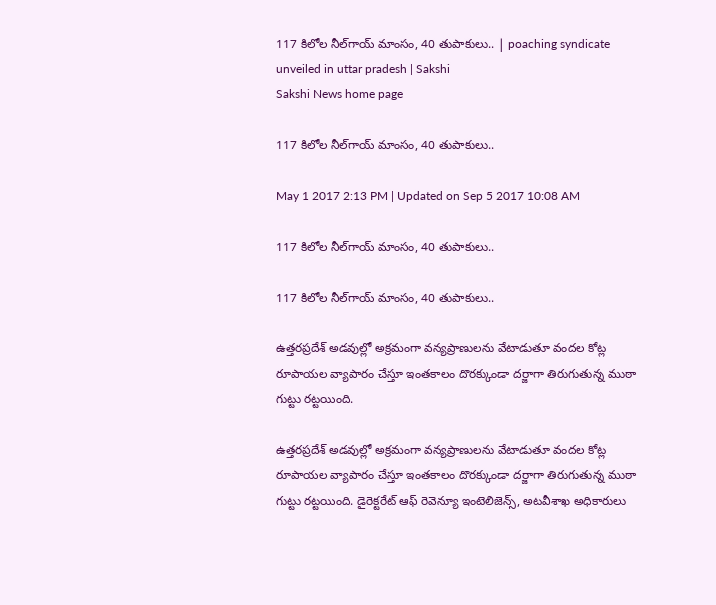117 కిలోల నీల్‌గాయ్‌ మాంసం, 40 తుపాకులు.. | poaching syndicate unveiled in uttar pradesh | Sakshi
Sakshi News home page

117 కిలోల నీల్‌గాయ్‌ మాంసం, 40 తుపాకులు..

May 1 2017 2:13 PM | Updated on Sep 5 2017 10:08 AM

117 కిలోల నీల్‌గాయ్‌ మాంసం, 40 తుపాకులు..

117 కిలోల నీల్‌గాయ్‌ మాంసం, 40 తుపాకులు..

ఉత్తరప్రదేశ్‌ అడవుల్లో అక్రమంగా వన్యప్రాణులను వేటాడుతూ వందల కోట్ల రూపాయల వ్యాపారం చేస్తూ ఇంతకాలం దొరక్కుండా దర్జాగా తిరుగుతున్న ముఠా గుట్టు రట్టయింది.

ఉత్తరప్రదేశ్‌ అడవుల్లో అక్రమంగా వన్యప్రాణులను వేటాడుతూ వందల కోట్ల రూపాయల వ్యాపారం చేస్తూ ఇంతకాలం దొరక్కుండా దర్జాగా తిరుగుతున్న ముఠా గుట్టు రట్టయింది. డైరెక్టరేట్‌ ఆఫ్‌ రెవెన్యూ ఇంటెలిజెన్స్, అటవీశాఖ అధికారులు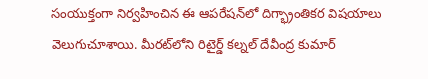సంయుక్తంగా నిర్వహించిన ఈ ఆపరేషన్‌లో దిగ్భ్రాంతికర విషయాలు వెలుగుచూశాయి. మీరట్‌లోని రిటైర్డ్‌ కల్నల్‌ దేవీంద్ర కుమార్‌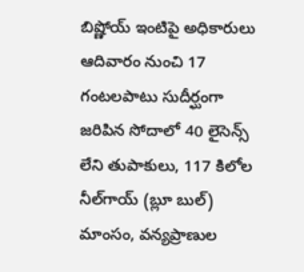బిష్ణోయ్‌ ఇంటిపై అధికారులు ఆదివారం నుంచి 17 గంటలపాటు సుదీర్ఘంగా జరిపిన సోదాలో 40 లైసెన్స్‌ లేని తుపాకులు, 117 కిలోల నీల్‌గాయ్‌ (బ్లూ బుల్‌) మాంసం, వన్యప్రాణుల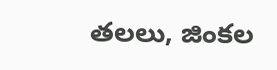తలలు, జింకల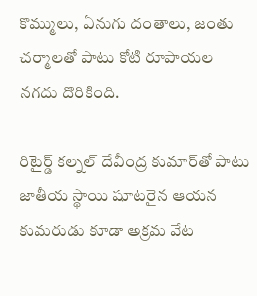కొమ్ములు, ఏనుగు దంతాలు, జంతు చర్మాలతో పాటు కోటి రూపాయల నగదు దొరికింది.

రిటైర్డ్‌ కల్నల్‌ దేవీంద్ర కుమార్‌తో పాటు జాతీయ స్థాయి షూటరైన ఆయన కుమరుడు కూడా అక్రమ వేట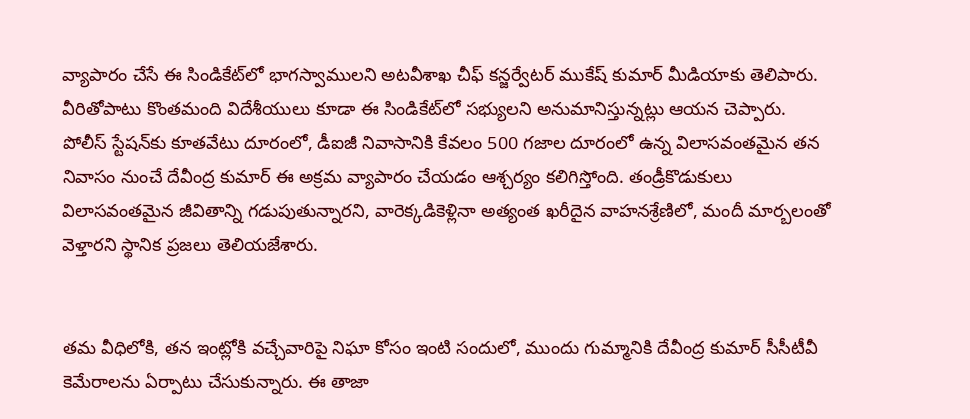వ్యాపారం చేసే ఈ సిండికేట్‌లో భాగస్వాములని అటవీశాఖ చీఫ్‌ కన్జర్వేటర్‌ ముకేష్‌ కుమార్‌ మీడియాకు తెలిపారు. వీరితోపాటు కొంతమంది విదేశీయులు కూడా ఈ సిండికేట్‌లో సభ్యులని అనుమానిస్తున్నట్లు ఆయన చెప్పారు. పోలీస్‌ స్టేషన్‌కు కూతవేటు దూరంలో, డీఐజీ నివాసానికి కేవలం 500 గజాల దూరంలో ఉన్న విలాసవంతమైన తన నివాసం నుంచే దేవీంద్ర కుమార్‌ ఈ అక్రమ వ్యాపారం చేయడం ఆశ్చర్యం కలిగిస్తోంది. తండ్రీకొడుకులు విలాసవంతమైన జీవితాన్ని గడుపుతున్నారని, వారెక్కడికెళ్లినా అత్యంత ఖరీదైన వాహనశ్రేణిలో, మందీ మార్బలంతో వెళ్తారని స్థానిక ప్రజలు తెలియజేశారు.


తమ వీధిలోకి, తన ఇంట్లోకి వచ్చేవారిపై నిఘా కోసం ఇంటి సందులో, ముందు గుమ్మానికి దేవీంద్ర కుమార్‌ సీసీటీవీ కెమేరాలను ఏర్పాటు చేసుకున్నారు. ఈ తాజా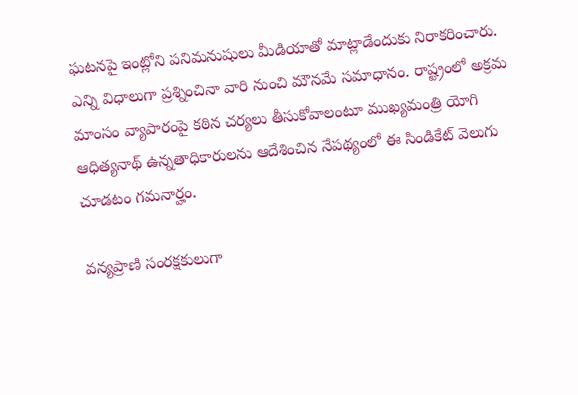ఘటనపై ఇంట్లోని పనిమనుషులు మీడియాతో మాట్లాడేందుకు నిరాకరించారు. ఎన్ని విధాలుగా ప్రశ్నించినా వారి నుంచి మౌనమే సమాధానం. రాష్ట్రంలో అక్రమ మాంసం వ్యాపారంపై కఠిన చర్యలు తీసుకోవాలంటూ ముఖ్యమంత్రి యోగి ఆధిత్యనాథ్‌ ఉన్నతాధికారులను ఆదేశించిన నేపథ్యంలో ఈ సిండికేట్‌ వెలుగు చూడటం గమనార్హం.

వన్యప్రాణి సంరక్షకులుగా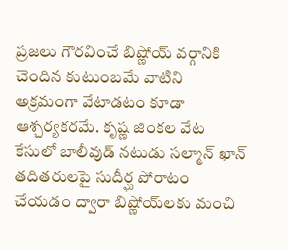ప్రజలు గౌరవించే బిష్ణోయ్‌ వర్గానికి చెందిన కుటుంబమే వాటిని అక్రమంగా వేటాడటం కూడా ఆశ్చర్యకరమే. కృష్ణ జింకల వేట కేసులో బాలీవుడ్‌ నటుడు సల్మాన్‌ ఖాన్‌ తదితరులపై సుదీర్ఘ పోరాటం చేయడం ద్వారా బిష్ణోయ్‌లకు మంచి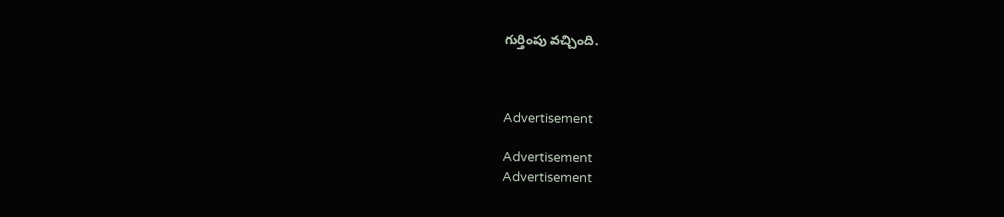గుర్తింపు వచ్చింది.



Advertisement

Advertisement
Advertisement